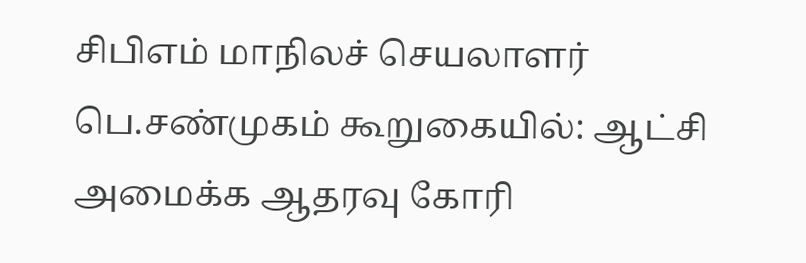சிபிஎம் மாநிலச் செயலாளர் பெ.சண்முகம் கூறுகையில்: ஆட்சி அமைக்க ஆதரவு கோரி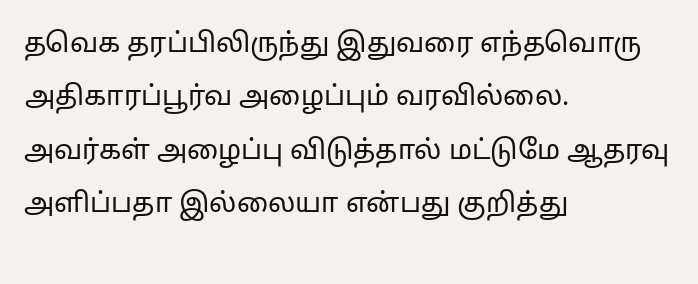தவெக தரப்பிலிருந்து இதுவரை எந்தவொரு அதிகாரப்பூர்வ அழைப்பும் வரவில்லை. அவர்கள் அழைப்பு விடுத்தால் மட்டுமே ஆதரவு அளிப்பதா இல்லையா என்பது குறித்து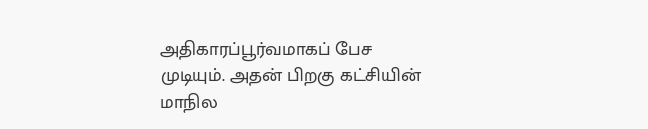அதிகாரப்பூர்வமாகப் பேச முடியும். அதன் பிறகு கட்சியின் மாநில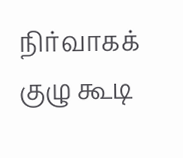நிர்வாகக் குழு கூடி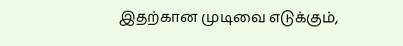இதற்கான முடிவை எடுக்கும்,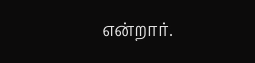என்றார்.